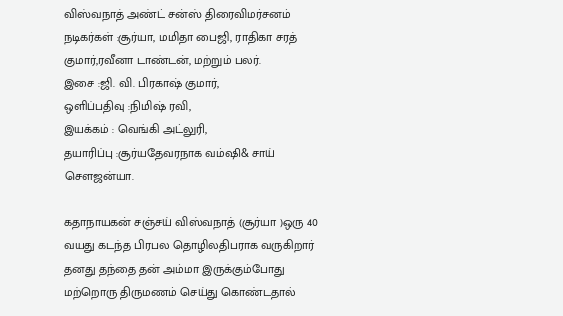விஸ்வநாத் அண்ட் சன்ஸ் திரைவிமர்சனம்
நடிகர்கள் :சூர்யா, மமிதா பைஜி, ராதிகா சரத் குமார்,ரவீனா டாண்டன், மற்றும் பலர்.
இசை :ஜி. வி. பிரகாஷ் குமார்,
ஒளிப்பதிவு :நிமிஷ் ரவி,
இயக்கம் : வெங்கி அட்லுரி,
தயாரிப்பு :சூர்யதேவரநாக வம்ஷி& சாய் சௌஜன்யா.

கதாநாயகன் சஞ்சய் விஸ்வநாத் (சூர்யா )ஒரு 40 வயது கடந்த பிரபல தொழிலதிபராக வருகிறார் தனது தந்தை தன் அம்மா இருக்கும்போது மற்றொரு திருமணம் செய்து கொண்டதால்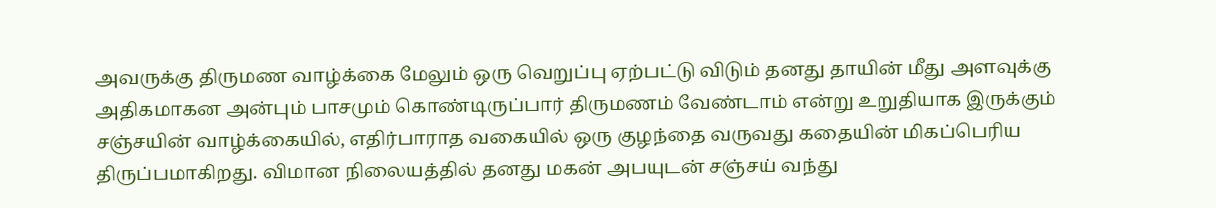அவருக்கு திருமண வாழ்க்கை மேலும் ஒரு வெறுப்பு ஏற்பட்டு விடும் தனது தாயின் மீது அளவுக்கு அதிகமாகன அன்பும் பாசமும் கொண்டிருப்பார் திருமணம் வேண்டாம் என்று உறுதியாக இருக்கும் சஞ்சயின் வாழ்க்கையில், எதிர்பாராத வகையில் ஒரு குழந்தை வருவது கதையின் மிகப்பெரிய திருப்பமாகிறது. விமான நிலையத்தில் தனது மகன் அபயுடன் சஞ்சய் வந்து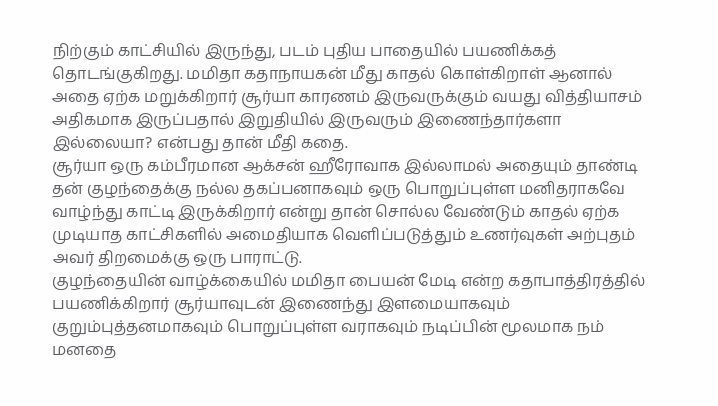நிற்கும் காட்சியில் இருந்து, படம் புதிய பாதையில் பயணிக்கத் தொடங்குகிறது. மமிதா கதாநாயகன் மீது காதல் கொள்கிறாள் ஆனால் அதை ஏற்க மறுக்கிறார் சூர்யா காரணம் இருவருக்கும் வயது வித்தியாசம் அதிகமாக இருப்பதால் இறுதியில் இருவரும் இணைந்தார்களா இல்லையா? என்பது தான் மீதி கதை.
சூர்யா ஒரு கம்பீரமான ஆக்சன் ஹீரோவாக இல்லாமல் அதையும் தாண்டி தன் குழந்தைக்கு நல்ல தகப்பனாகவும் ஒரு பொறுப்புள்ள மனிதராகவே வாழ்ந்து காட்டி இருக்கிறார் என்று தான் சொல்ல வேண்டும் காதல் ஏற்க முடியாத காட்சிகளில் அமைதியாக வெளிப்படுத்தும் உணர்வுகள் அற்புதம் அவர் திறமைக்கு ஒரு பாராட்டு.
குழந்தையின் வாழ்க்கையில் மமிதா பையன் மேடி என்ற கதாபாத்திரத்தில் பயணிக்கிறார் சூர்யாவுடன் இணைந்து இளமையாகவும் குறும்புத்தனமாகவும் பொறுப்புள்ள வராகவும் நடிப்பின் மூலமாக நம் மனதை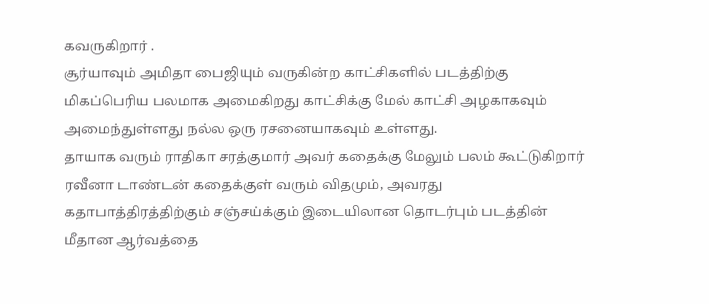கவருகிறார் .
சூர்யாவும் அமிதா பைஜியும் வருகின்ற காட்சிகளில் படத்திற்கு மிகப்பெரிய பலமாக அமைகிறது காட்சிக்கு மேல் காட்சி அழகாகவும் அமைந்துள்ளது நல்ல ஒரு ரசனையாகவும் உள்ளது.
தாயாக வரும் ராதிகா சரத்குமார் அவர் கதைக்கு மேலும் பலம் கூட்டுகிறார் ரவீனா டாண்டன் கதைக்குள் வரும் விதமும், அவரது கதாபாத்திரத்திற்கும் சஞ்சய்க்கும் இடையிலான தொடர்பும் படத்தின் மீதான ஆர்வத்தை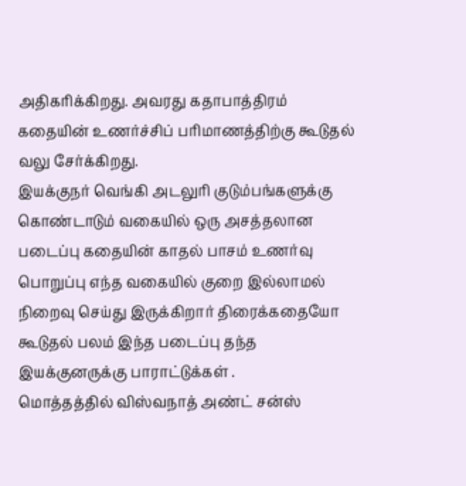அதிகரிக்கிறது. அவரது கதாபாத்திரம் கதையின் உணர்ச்சிப் பரிமாணத்திற்கு கூடுதல் வலு சேர்க்கிறது.
இயக்குநர் வெங்கி அடலுரி குடும்பங்களுக்கு கொண்டாடும் வகையில் ஒரு அசத்தலான படைப்பு கதையின் காதல் பாசம் உணர்வு பொறுப்பு எந்த வகையில் குறை இல்லாமல் நிறைவு செய்து இருக்கிறார் திரைக்கதையோ கூடுதல் பலம் இந்த படைப்பு தந்த இயக்குனருக்கு பாராட்டுக்கள் .
மொத்தத்தில் விஸ்வநாத் அண்ட் சன்ஸ்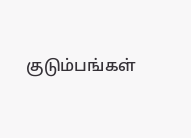குடும்பங்கள்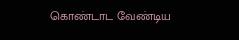கொண்டாட வேண்டிய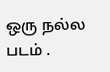ஒரு நல்ல படம் .